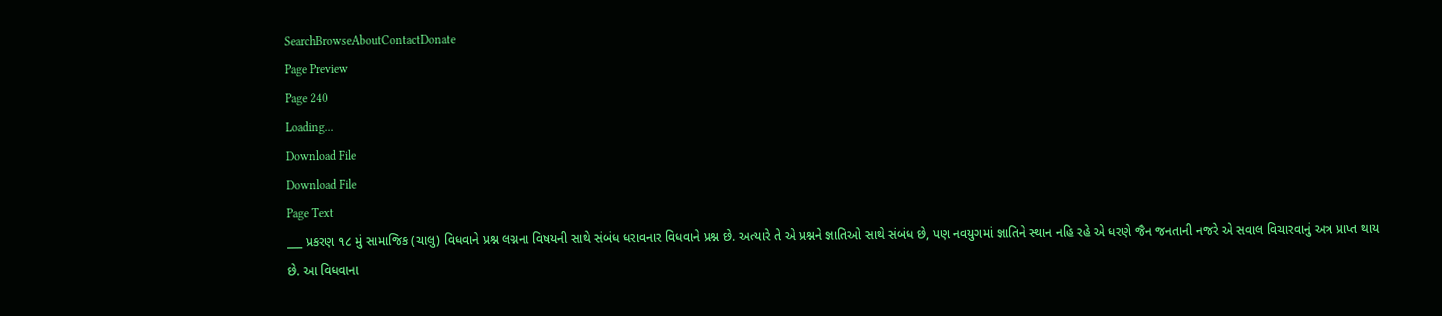SearchBrowseAboutContactDonate
Page Preview
Page 240
Loading...
Download File
Download File
Page Text
___ પ્રકરણ ૧૮ મું સામાજિક (ચાલુ) વિધવાને પ્રશ્ન લગ્નના વિષયની સાથે સંબંધ ધરાવનાર વિધવાને પ્રશ્ન છે. અત્યારે તે એ પ્રશ્નને જ્ઞાતિઓ સાથે સંબંધ છે, પણ નવયુગમાં જ્ઞાતિને સ્થાન નહિ રહે એ ધરણે જૈન જનતાની નજરે એ સવાલ વિચારવાનું અત્ર પ્રાપ્ત થાય છે. આ વિધવાના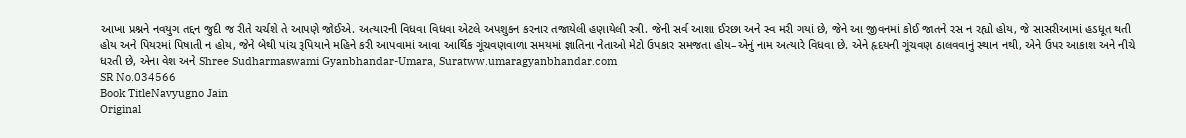આખા પ્રશ્નને નવયુગ તદ્દન જુદી જ રીતે ચર્ચશે તે આપણે જોઈએ. અત્યારની વિધવા વિધવા એટલે અપશુકન કરનાર તજાયેલી હણાયેલી સ્ત્રી. જેની સર્વ આશા ઈરછા અને સ્વ મરી ગયાં છે, જેને આ જીવનમાં કોઈ જાતને રસ ન રહ્યો હોય, જે સાસરીઆમાં હડધૂત થતી હોય અને પિયરમાં પિષાતી ન હોય, જેને બેથી પાંચ રૂપિયાને મહિને કરી આપવામાં આવા આર્થિક ગૂંચવણવાળા સમયમાં જ્ઞાતિના નેતાઓ મેટો ઉપકાર સમજતા હોય–એનું નામ અત્યારે વિધવા છે. એને હૃદયની ગૂંચવણ ઠાલવવાનું સ્થાન નથી, એને ઉપર આકાશ અને નીચે ધરતી છે, એના વેશ અને Shree Sudharmaswami Gyanbhandar-Umara, Suratww.umaragyanbhandar.com
SR No.034566
Book TitleNavyugno Jain
Original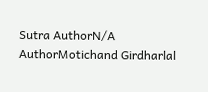Sutra AuthorN/A
AuthorMotichand Girdharlal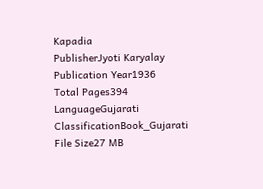Kapadia
PublisherJyoti Karyalay
Publication Year1936
Total Pages394
LanguageGujarati
ClassificationBook_Gujarati
File Size27 MB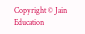Copyright © Jain Education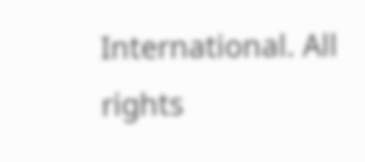International. All rights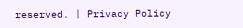reserved. | Privacy Policy